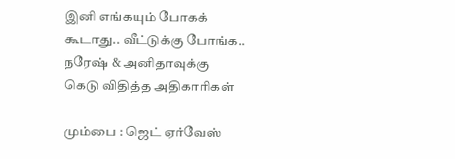இனி எங்கயும் போகக் கூடாது.. வீட்டுக்கு போங்க.. நரேஷ் & அனிதாவுக்கு கெடு விதித்த அதிகாரிகள்

மும்பை : ஜெட் ஏர்வேஸ்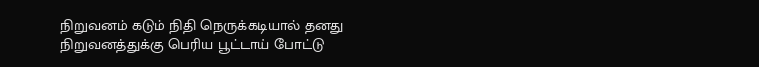நிறுவனம் கடும் நிதி நெருக்கடியால் தனது நிறுவனத்துக்கு பெரிய பூட்டாய் போட்டு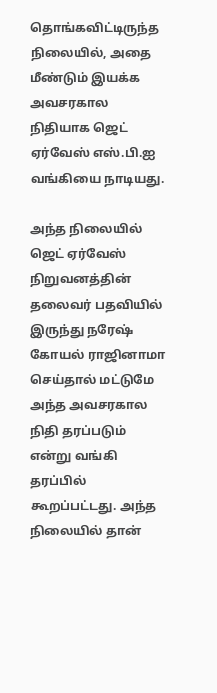தொங்கவிட்டிருந்த நிலையில், அதை மீண்டும் இயக்க அவசரகால நிதியாக ஜெட் ஏர்வேஸ் எஸ்.பி.ஐ வங்கியை நாடியது.

அந்த நிலையில் ஜெட் ஏர்வேஸ் நிறுவனத்தின் தலைவர் பதவியில் இருந்து நரேஷ் கோயல் ராஜினாமா செய்தால் மட்டுமே அந்த அவசரகால நிதி தரப்படும் என்று வங்கி தரப்பில் கூறப்பட்டது. அந்த நிலையில் தான்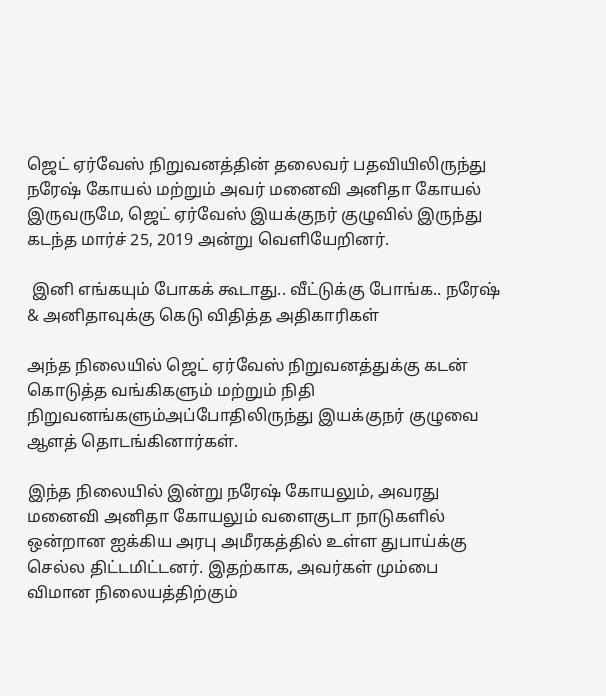ஜெட் ஏர்வேஸ் நிறுவனத்தின் தலைவர் பதவியிலிருந்து நரேஷ் கோயல் மற்றும் அவர் மனைவி அனிதா கோயல் இருவருமே, ஜெட் ஏர்வேஸ் இயக்குநர் குழுவில் இருந்து கடந்த மார்ச் 25, 2019 அன்று வெளியேறினர்.

 இனி எங்கயும் போகக் கூடாது.. வீட்டுக்கு போங்க.. நரேஷ் & அனிதாவுக்கு கெடு விதித்த அதிகாரிகள்

அந்த நிலையில் ஜெட் ஏர்வேஸ் நிறுவனத்துக்கு கடன் கொடுத்த வங்கிகளும் மற்றும் நிதி நிறுவனங்களும்அப்போதிலிருந்து இயக்குநர் குழுவை ஆளத் தொடங்கினார்கள்.

இந்த நிலையில் இன்று நரேஷ் கோயலும், அவரது மனைவி அனிதா கோயலும் வளைகுடா நாடுகளில் ஒன்றான ஐக்கிய அரபு அமீரகத்தில் உள்ள துபாய்க்கு செல்ல திட்டமிட்டனர். இதற்காக, அவர்கள் மும்பை விமான நிலையத்திற்கும்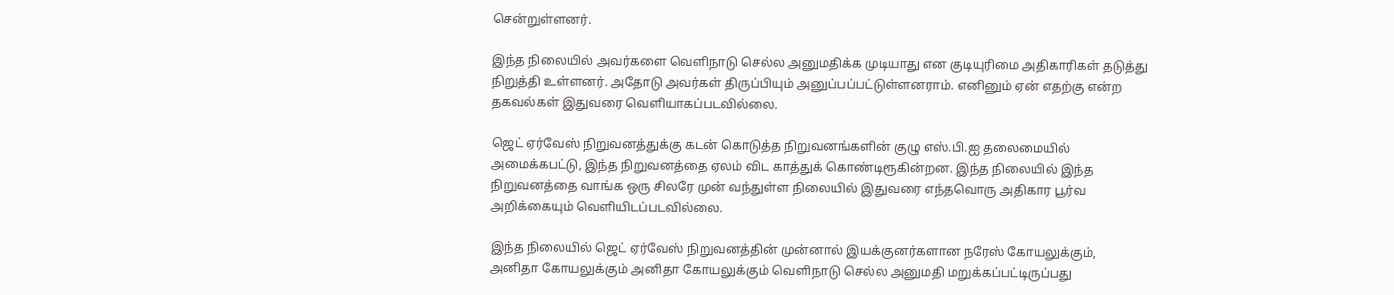சென்றுள்ளனர்.

இந்த நிலையில் அவர்களை வெளிநாடு செல்ல அனுமதிக்க முடியாது என குடியுரிமை அதிகாரிகள் தடுத்து நிறுத்தி உள்ளனர். அதோடு அவர்கள் திருப்பியும் அனுப்பப்பட்டுள்ளனராம். எனினும் ஏன் எதற்கு என்ற தகவல்கள் இதுவரை வெளியாகப்படவில்லை.

ஜெட் ஏர்வேஸ் நிறுவனத்துக்கு கடன் கொடுத்த நிறுவனங்களின் குழு எஸ்.பி.ஐ தலைமையில் அமைக்கபட்டு, இந்த நிறுவனத்தை ஏலம் விட காத்துக் கொண்டிரூகின்றன. இந்த நிலையில் இந்த நிறுவனத்தை வாங்க ஒரு சிலரே முன் வந்துள்ள நிலையில் இதுவரை எந்தவொரு அதிகார பூர்வ அறிக்கையும் வெளியிடப்படவில்லை.

இந்த நிலையில் ஜெட் ஏர்வேஸ் நிறுவனத்தின் முன்னால் இயக்குனர்களான நரேஸ் கோயலுக்கும், அனிதா கோயலுக்கும் அனிதா கோயலுக்கும் வெளிநாடு செல்ல அனுமதி மறுக்கப்பட்டிருப்பது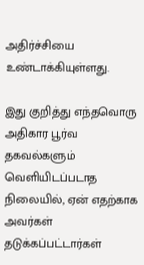அதிர்ச்சியை உண்டாக்கியுள்ளது.

இது குறித்து எந்தவொரு அதிகார பூர்வ தகவல்களும் வெளியிடப்படாத நிலையில், ஏன் எதற்காக அவர்கள் தடுக்கப்பட்டார்கள்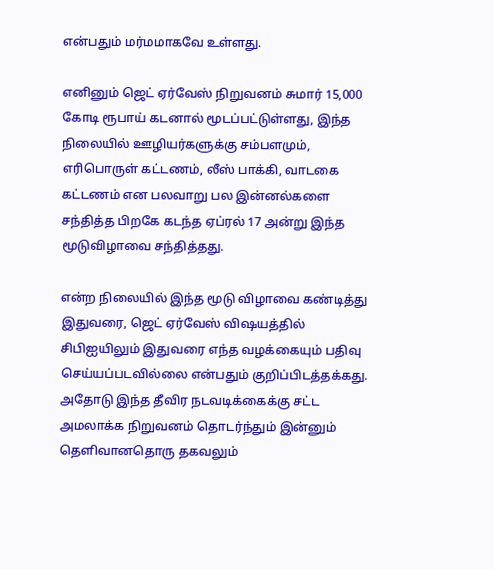என்பதும் மர்மமாகவே உள்ளது.

எனினும் ஜெட் ஏர்வேஸ் நிறுவனம் சுமார் 15,000 கோடி ரூபாய் கடனால் மூடப்பட்டுள்ளது, இந்த நிலையில் ஊழியர்களுக்கு சம்பளமும், எரிபொருள் கட்டணம், லீஸ் பாக்கி, வாடகை கட்டணம் என பலவாறு பல இன்னல்களை சந்தித்த பிறகே கடந்த ஏப்ரல் 17 அன்று இந்த மூடுவிழாவை சந்தித்தது.

என்ற நிலையில் இந்த மூடு விழாவை கண்டித்து இதுவரை, ஜெட் ஏர்வேஸ் விஷயத்தில் சிபிஐயிலும் இதுவரை எந்த வழக்கையும் பதிவு செய்யப்படவில்லை என்பதும் குறிப்பிடத்தக்கது. அதோடு இந்த தீவிர நடவடிக்கைக்கு சட்ட அமலாக்க நிறுவனம் தொடர்ந்தும் இன்னும் தெளிவானதொரு தகவலும்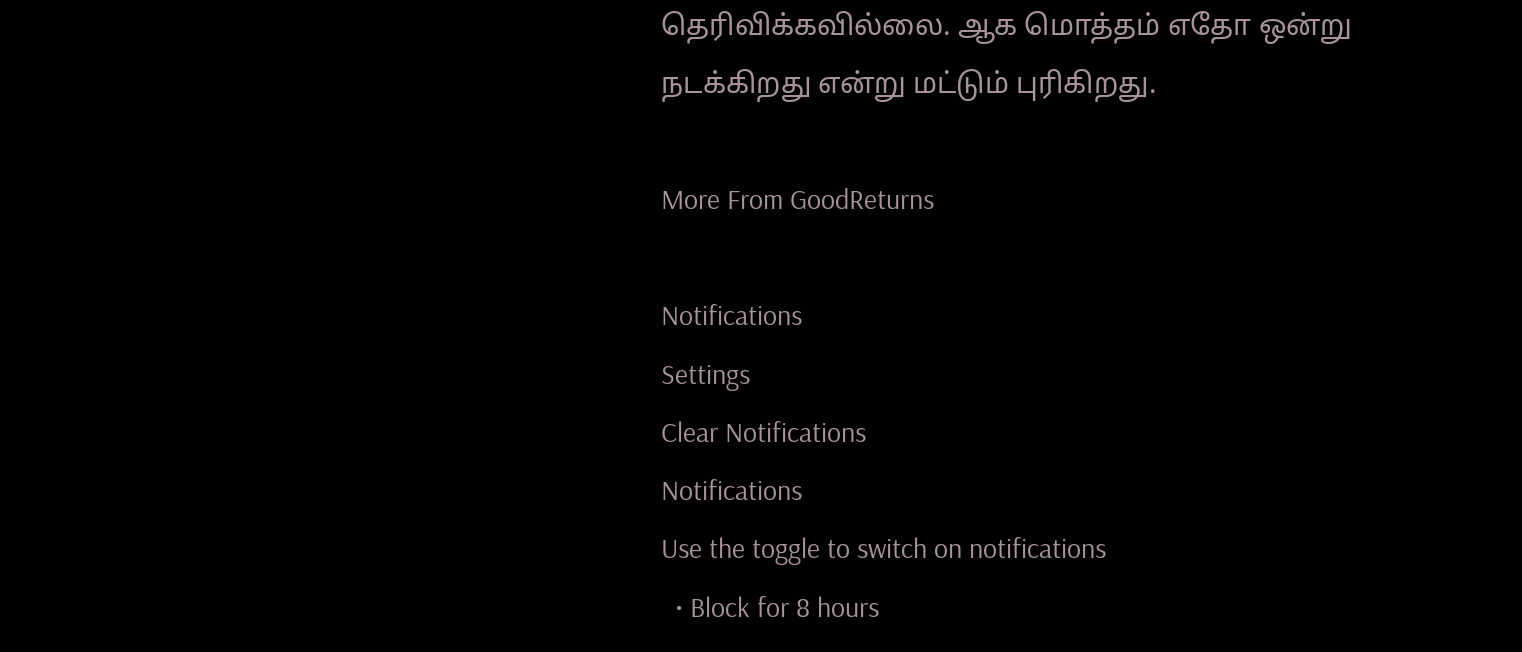தெரிவிக்கவில்லை. ஆக மொத்தம் எதோ ஒன்று நடக்கிறது என்று மட்டும் புரிகிறது.

More From GoodReturns

Notifications
Settings
Clear Notifications
Notifications
Use the toggle to switch on notifications
  • Block for 8 hours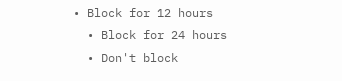• Block for 12 hours
  • Block for 24 hours
  • Don't block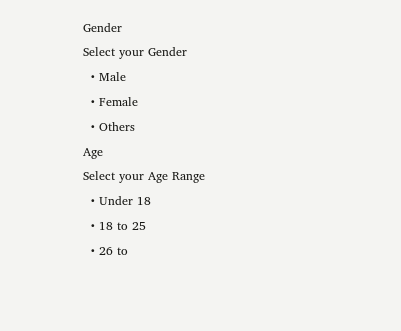Gender
Select your Gender
  • Male
  • Female
  • Others
Age
Select your Age Range
  • Under 18
  • 18 to 25
  • 26 to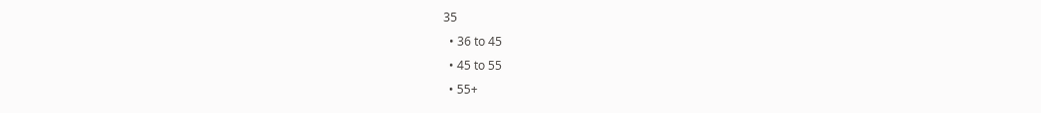35
  • 36 to 45
  • 45 to 55
  • 55+